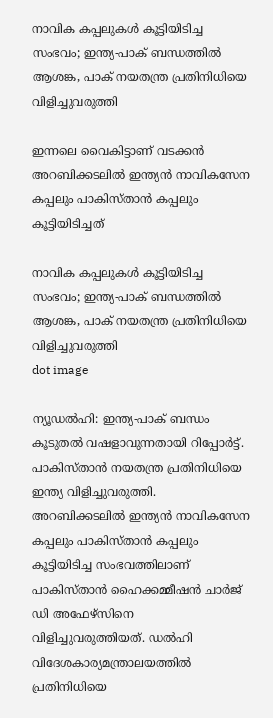നാവിക കപ്പലുകൾ കൂട്ടിയിടിച്ച സംഭവം; ഇന്ത്യ-പാക് ബന്ധത്തിൽ ആശങ്ക, പാക് നയതന്ത്ര പ്രതിനിധിയെ വിളിച്ചുവരുത്തി

ഇന്നലെ വൈകിട്ടാണ് വടക്കന്‍ അറബിക്കടലില്‍ ഇന്ത്യന്‍ നാവികസേന കപ്പലും പാകിസ്താന്‍ കപ്പലും കൂട്ടിയിടിച്ചത്

നാവിക കപ്പലുകൾ കൂട്ടിയിടിച്ച സംഭവം; ഇന്ത്യ-പാക് ബന്ധത്തിൽ ആശങ്ക, പാക് നയതന്ത്ര പ്രതിനിധിയെ വിളിച്ചുവരുത്തി
dot image

ന്യൂഡല്‍ഹി: ഇന്ത്യ-പാക് ബന്ധം കൂടുതല്‍ വഷളാവുന്നതായി റിപ്പോര്‍ട്ട്. പാകിസ്താന്‍ നയതന്ത്ര പ്രതിനിധിയെ ഇന്ത്യ വിളിച്ചുവരുത്തി. അറബിക്കടലില്‍ ഇന്ത്യന്‍ നാവികസേന കപ്പലും പാകിസ്താന്‍ കപ്പലും കൂട്ടിയിടിച്ച സംഭവത്തിലാണ് പാകിസ്താന്‍ ഹൈക്കമ്മീഷന്‍ ചാര്‍ജ് ഡി അഫേഴ്സിനെ വിളിച്ചുവരുത്തിയത്. ഡല്‍ഹി വിദേശകാര്യമന്ത്രാലയത്തില്‍ പ്രതിനിധിയെ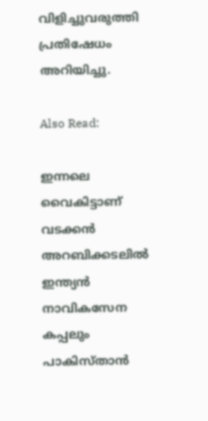വിളിച്ചുവരുത്തി പ്രതിഷേധം അറിയിച്ചു.

Also Read:

ഇന്നലെ വൈകിട്ടാണ് വടക്കന്‍ അറബിക്കടലില്‍ ഇന്ത്യന്‍ നാവികസേന കപ്പലും പാകിസ്താന്‍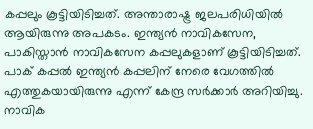കപ്പലും കൂട്ടിയിടിച്ചത്. അന്താരാഷ്ട്ര ജലപരിധിയില്‍ ആയിരുന്നു അപകടം. ഇന്ത്യന്‍ നാവികസേന, പാകിസ്താൻ നാവികസേന കപ്പലുകളാണ് കൂട്ടിയിടിച്ചത്. പാക് കപ്പല്‍ ഇന്ത്യന്‍ കപ്പലിന് നേരെ വേഗത്തില്‍ എത്തുകയായിരുന്നു എന്ന് കേന്ദ്ര സര്‍ക്കാര്‍ അറിയിച്ചു. നാവിക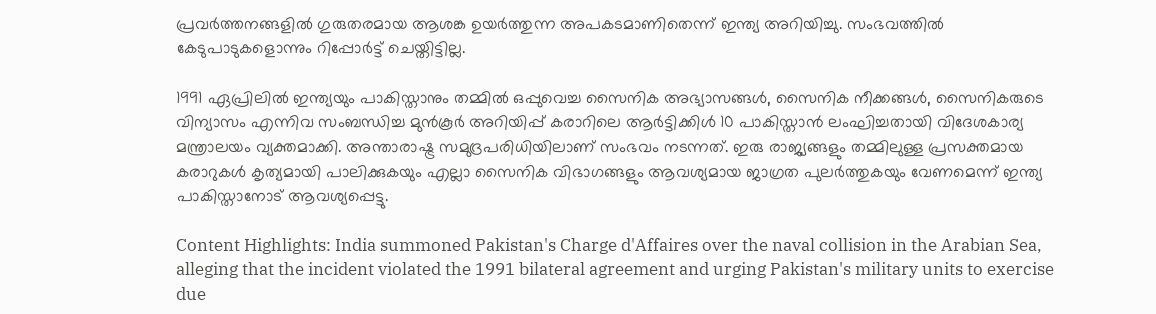പ്രവര്‍ത്തനങ്ങളില്‍ ഗുരുതരമായ ആശങ്ക ഉയര്‍ത്തുന്ന അപകടമാണിതെന്ന് ഇന്ത്യ അറിയിച്ചു. സംഭവത്തില്‍ കേടുപാടുകളൊന്നും റിപ്പോര്‍ട്ട് ചെയ്തിട്ടില്ല.

1991 ഏപ്രിലില്‍ ഇന്ത്യയും പാകിസ്താനും തമ്മില്‍ ഒപ്പുവെച്ച സൈനിക അഭ്യാസങ്ങള്‍, സൈനിക നീക്കങ്ങള്‍, സൈനികരുടെ വിന്യാസം എന്നിവ സംബന്ധിച്ച മുന്‍കൂര്‍ അറിയിപ്പ് കരാറിലെ ആര്‍ട്ടിക്കിള്‍ 10 പാകിസ്താന്‍ ലംഘിച്ചതായി വിദേശകാര്യ മന്ത്രാലയം വ്യക്തമാക്കി. അന്താരാഷ്ട്ര സമുദ്രപരിധിയിലാണ് സംഭവം നടന്നത്. ഇരു രാജ്യങ്ങളും തമ്മിലുള്ള പ്രസക്തമായ കരാറുകള്‍ കൃത്യമായി പാലിക്കുകയും എല്ലാ സൈനിക വിഭാഗങ്ങളും ആവശ്യമായ ജാഗ്രത പുലര്‍ത്തുകയും വേണമെന്ന് ഇന്ത്യ പാകിസ്താനോട് ആവശ്യപ്പെട്ടു.

Content Highlights: India summoned Pakistan's Charge d'Affaires over the naval collision in the Arabian Sea, alleging that the incident violated the 1991 bilateral agreement and urging Pakistan's military units to exercise due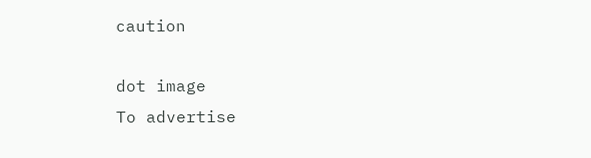caution

dot image
To advertise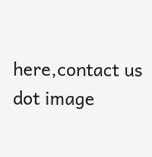here,contact us
dot image